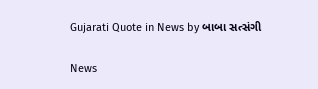Gujarati Quote in News by બાબા સત્સંગી

News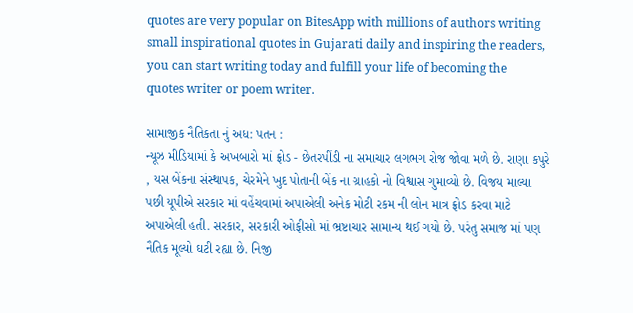quotes are very popular on BitesApp with millions of authors writing small inspirational quotes in Gujarati daily and inspiring the readers, you can start writing today and fulfill your life of becoming the quotes writer or poem writer.

સામાજીક નૈતિકતા નું અધ: પતન :
ન્યૂઝ મીડિયામાં કે અખબારો માં ફ્રોડ - છેતરપીંડી ના સમાચાર લગભગ રોજ જોવા મળે છે. રાણા કપુરે , યસ બેંકના સંસ્થાપક, ચેરમેને ખુદ પોતાની બેંક ના ગ્રાહકો નો વિશ્વાસ ગુમાવ્યો છે. વિજય માલ્યા પછી યૂપીએ સરકાર માં વહેંચવામાં અપાએલી અનેક મોટી રકમ ની લોન માત્ર ફ્રોડ કરવા માટે અપાએલી હતી. સરકાર, સરકારી ઓફીસો માં ભ્રષ્ટાચાર સામાન્ય થઈ ગયો છે. પરંતુ સમાજ માં પણ નૈતિક મૂલ્યો ઘટી રહ્યા છે. નિજી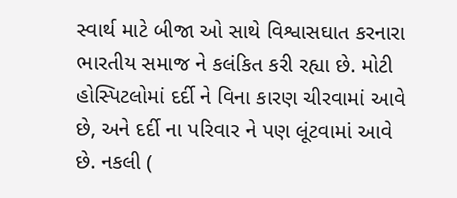સ્વાર્થ માટે બીજા ઓ સાથે વિશ્વાસઘાત કરનારા ભારતીય સમાજ ને કલંકિત કરી રહ્યા છે. મોટી હોસ્પિટલોમાં દર્દી ને વિના કારણ ચીરવામાં આવે છે, અને દર્દી ના પરિવાર ને પણ લૂંટવામાં આવે છે. નકલી (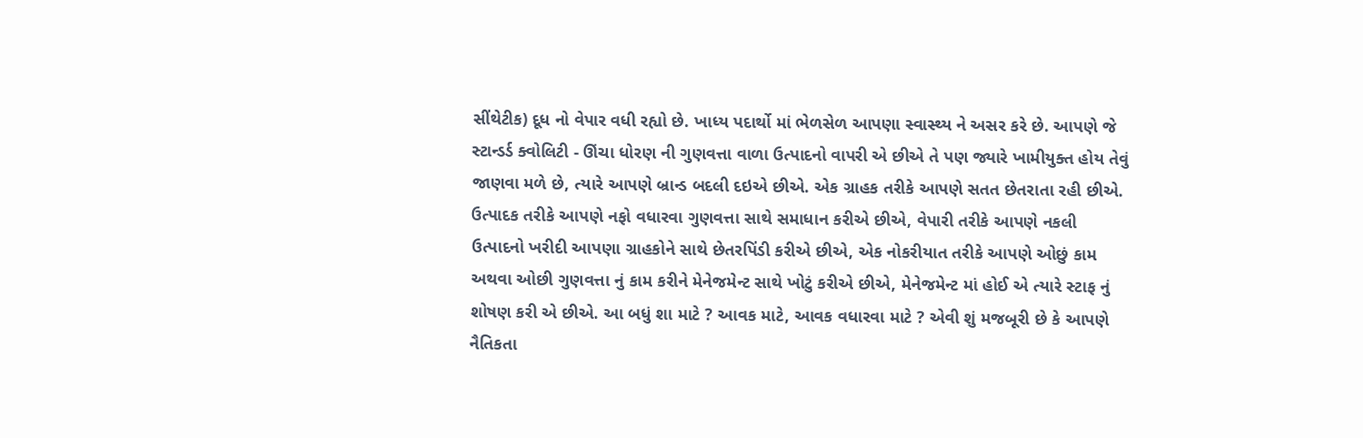સીંથેટીક) દૂધ નો વેપાર વધી રહ્યો છે. ખાધ્ય પદાર્થો માં ભેળસેળ આપણા સ્વાસ્થ્ય ને અસર કરે છે. આપણે જે સ્ટાન્ડર્ડ ક્વોલિટી - ઊંચા ધોરણ ની ગુણવત્તા વાળા ઉત્પાદનો વાપરી એ છીએ તે પણ જ્યારે ખામીયુક્ત હોય તેવું જાણવા મળે છે, ત્યારે આપણે બ્રાન્ડ બદલી દઇએ છીએ. એક ગ્રાહક તરીકે આપણે સતત છેતરાતા રહી છીએ. ઉત્પાદક તરીકે આપણે નફો વધારવા ગુણવત્તા સાથે સમાધાન કરીએ છીએ, વેપારી તરીકે આપણે નકલી ઉત્પાદનો ખરીદી આપણા ગ્રાહકોને સાથે છેતરપિંડી કરીએ છીએ, એક નોકરીયાત તરીકે આપણે ઓછું કામ અથવા ઓછી ગુણવત્તા નું કામ કરીને મેનેજમેન્ટ સાથે ખોટું કરીએ છીએ, મેનેજમેન્ટ માં હોઈ એ ત્યારે સ્ટાફ નું શોષણ કરી એ છીએ. આ બધું શા માટે ? આવક માટે, આવક વધારવા માટે ? એવી શું મજબૂરી છે કે આપણે નૈતિકતા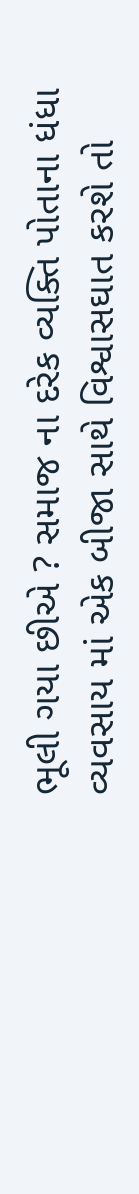ભૂલી ગયા છીએ ? સમાજ ના દરેક વ્યક્તિ પોતાના ધંધા વ્યવસાય માં એક બીજા સાથે વિશ્વાસઘાત કરશે તો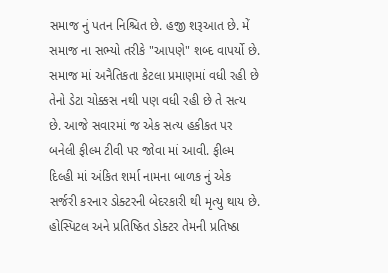સમાજ નું પતન નિશ્ચિત છે. હજી શરૂઆત છે. મેં સમાજ ના સભ્યો તરીકે "આપણે" શબ્દ વાપર્યો છે. સમાજ માં અનૈતિકતા કેટલા પ્રમાણમાં વધી રહી છે તેનો ડેટા ચોક્કસ નથી પણ વધી રહી છે તે સત્ય છે. આજે સવારમાં જ એક સત્ય હકીકત પર બનેલી ફીલ્મ ટીવી પર જોવા માં આવી. ફીલ્મ દિલ્હી માં અંકિત શર્મા નામના બાળક નું એક સર્જરી કરનાર ડોક્ટરની બેદરકારી થી મૃત્યુ થાય છે. હોસ્પિટલ અને પ્રતિષ્ઠિત ડોક્ટર તેમની પ્રતિષ્ઠા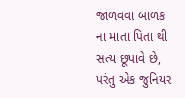જાળવવા બાળક ના માતા પિતા થી સત્ય છૂપાવે છે, પરંતુ એક જુનિયર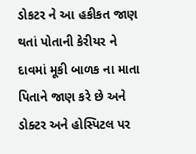ડોકટર ને આ હકીકત જાણ થતાં પોતાની કેરીયર ને દાવમાં મૂકી બાળક ના માતા પિતાને જાણ કરે છે અને ડોક્ટર અને હોસ્પિટલ પર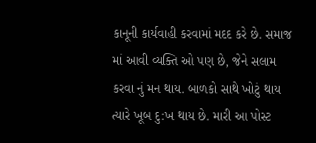કાનૂની કાર્યવાહી કરવામાં મદદ કરે છે. સમાજ માં આવી વ્યક્તિ ઓ પણ છે, જેને સલામ કરવા નું મન થાય. બાળકો સાથે ખોટું થાય ત્યારે ખૂબ દુ:ખ થાય છે. મારી આ પોસ્ટ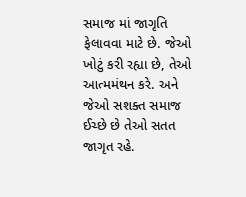સમાજ માં જાગૃતિ ફેલાવવા માટે છે. જેઓ ખોટું કરી રહ્યા છે, તેઓ આત્મમંથન કરે. અને જેઓ સશક્ત સમાજ ઈચ્છે છે તેઓ સતત જાગૃત રહે.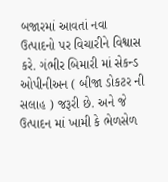બજારમાં આવતાં નવા ઉત્પાદનો પર વિચારીને વિશ્વાસ કરે. ગંભીર બિમારી માં સેકન્ડ ઓપીનીઅન ( બીજા ડોકટર ની સલાહ ) જરૂરી છે. અને જે ઉત્પાદન માં ખામી કે ભેળસેળ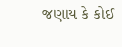જણાય કે કોઈ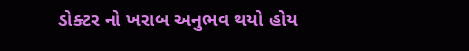ડોક્ટર નો ખરાબ અનુભવ થયો હોય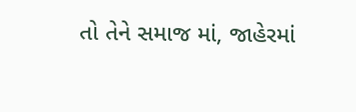તો તેને સમાજ માં, જાહેરમાં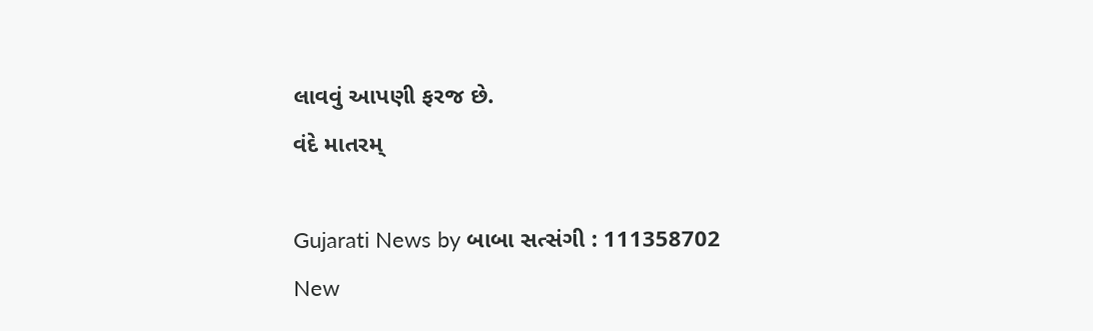લાવવું આપણી ફરજ છે.
વંદે માતરમ્

Gujarati News by બાબા સત્સંગી : 111358702
New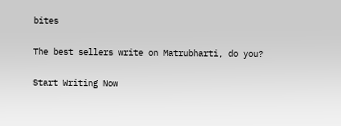bites

The best sellers write on Matrubharti, do you?

Start Writing Now